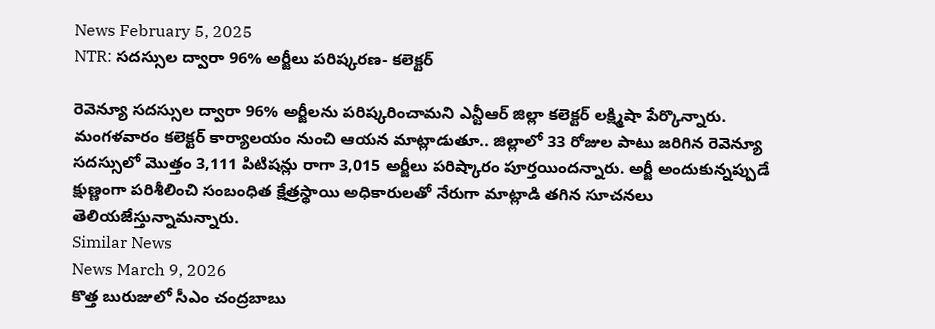News February 5, 2025
NTR: సదస్సుల ద్వారా 96% అర్జీలు పరిష్కరణ- కలెక్టర్

రెవెన్యూ సదస్సుల ద్వారా 96% అర్జీలను పరిష్కరించామని ఎన్టీఆర్ జిల్లా కలెక్టర్ లక్ష్మిషా పేర్కొన్నారు. మంగళవారం కలెక్టర్ కార్యాలయం నుంచి ఆయన మాట్లాడుతూ.. జిల్లాలో 33 రోజుల పాటు జరిగిన రెవెన్యూ సదస్సులో మొత్తం 3,111 పిటిషన్లు రాగా 3,015 అర్జీలు పరిష్కారం పూర్తయిందన్నారు. అర్జీ అందుకున్నప్పుడే క్షుణ్ణంగా పరిశీలించి సంబంధిత క్షేత్రస్థాయి అధికారులతో నేరుగా మాట్లాడి తగిన సూచనలు తెలియజేస్తున్నామన్నారు.
Similar News
News March 9, 2026
కొత్త బురుజులో సీఎం చంద్రబాబు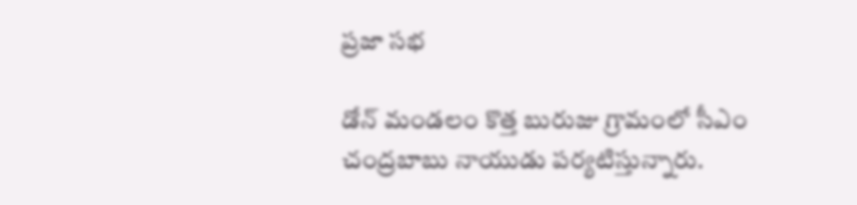ప్రజా సభ

డోన్ మండలం కొత్త బురుజు గ్రామంలో సీఎం చంద్రబాబు నాయుడు పర్యటిస్తున్నారు.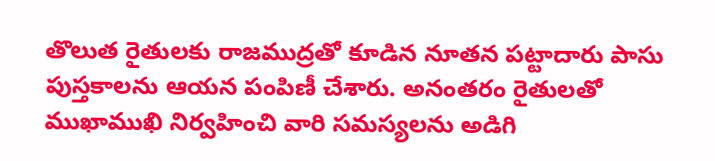తొలుత రైతులకు రాజముద్రతో కూడిన నూతన పట్టాదారు పాసు పుస్తకాలను ఆయన పంపిణీ చేశారు. అనంతరం రైతులతో ముఖాముఖి నిర్వహించి వారి సమస్యలను అడిగి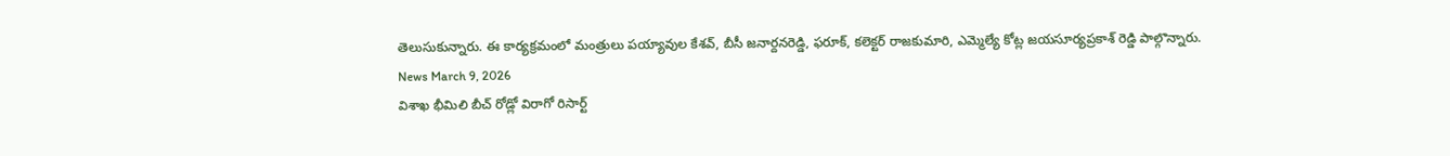తెలుసుకున్నారు. ఈ కార్యక్రమంలో మంత్రులు పయ్యావుల కేశవ్, బీసీ జనార్దనరెడ్డి, ఫరూక్, కలెక్టర్ రాజకుమారి, ఎమ్మెల్యే కోట్ల జయసూర్యప్రకాశ్ రెడ్డి పాల్గొన్నారు.
News March 9, 2026
విశాఖ భీమిలి బీచ్ రోడ్లో విరాగో రిసార్ట్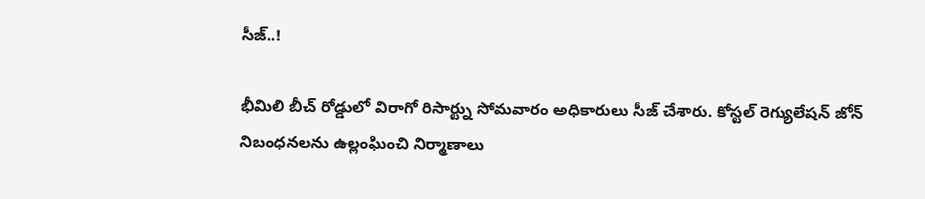సీజ్..!

భీమిలి బీచ్ రోడ్డులో విరాగో రిసార్ట్ను సోమవారం అధికారులు సీజ్ చేశారు. కోస్టల్ రెగ్యులేషన్ జోన్ నిబంధనలను ఉల్లంఘించి నిర్మాణాలు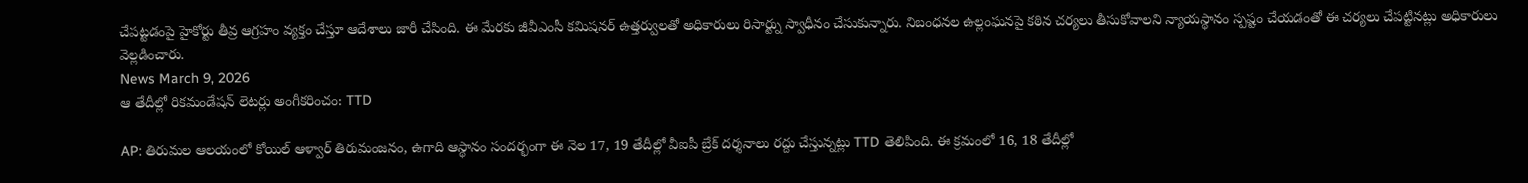చేపట్టడంపై హైకోర్టు తీవ్ర ఆగ్రహం వ్యక్తం చేస్తూ ఆదేశాలు జారీ చేసింది. ఈ మేరకు జీవీఎంసీ కమిషనర్ ఉత్తర్వులతో అధికారులు రిసార్ట్ను స్వాధీనం చేసుకున్నారు. నిబంధనల ఉల్లంఘనపై కఠిన చర్యలు తీసుకోవాలని న్యాయస్థానం స్పష్టం చేయడంతో ఈ చర్యలు చేపట్టినట్లు అధికారులు వెల్లడించారు.
News March 9, 2026
ఆ తేదీల్లో రికమండేషన్ లెటర్లు అంగీకరించం: TTD

AP: తిరుమల ఆలయంలో కోయిల్ ఆళ్వార్ తిరుమంజనం, ఉగాది ఆస్థానం సందర్భంగా ఈ నెల 17, 19 తేదీల్లో వీఐపీ బ్రేక్ దర్శనాలు రద్దు చేస్తున్నట్లు TTD తెలిపింది. ఈ క్రమంలో 16, 18 తేదీల్లో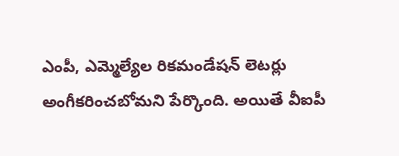ఎంపీ, ఎమ్మెల్యేల రికమండేషన్ లెటర్లు అంగీకరించబోమని పేర్కొంది. అయితే వీఐపీ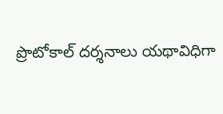ప్రొటోకాల్ దర్శనాలు యథావిధిగా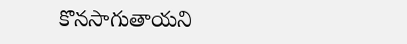కొనసాగుతాయని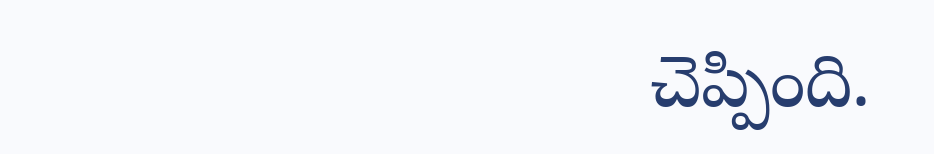చెప్పింది.